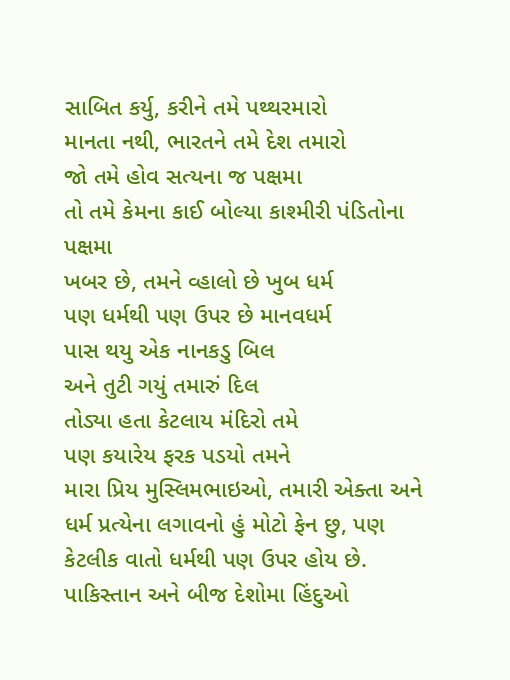સાબિત કર્યુ, કરીને તમે પથ્થરમારો
માનતા નથી, ભારતને તમે દેશ તમારો
જો તમે હોવ સત્યના જ પક્ષમા
તો તમે કેમના કાઈ બોલ્યા કાશ્મીરી પંડિતોના પક્ષમા
ખબર છે, તમને વ્હાલો છે ખુબ ધર્મ
પણ ધર્મથી પણ ઉપર છે માનવધર્મ
પાસ થયુ એક નાનકડુ બિલ
અને તુટી ગયું તમારું દિલ
તોડ્યા હતા કેટલાય મંદિરો તમે
પણ કયારેય ફરક પડયો તમને
મારા પ્રિય મુસ્લિમભાઇઓ, તમારી એક્તા અને ધર્મ પ્રત્યેના લગાવનો હું મોટો ફેન છુ, પણ કેટલીક વાતો ધર્મથી પણ ઉપર હોય છે. પાકિસ્તાન અને બીજ દેશોમા હિંદુઓ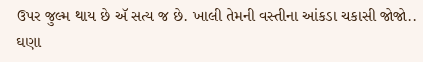ઉપર જુલ્મ થાય છે ઍ સત્ય જ છે. ખાલી તેમની વસ્તીના આંકડા ચકાસી જોજો.. ઘણા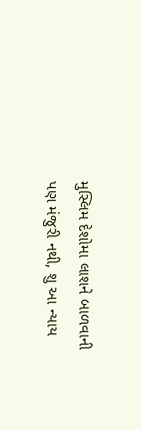મુસ્લિમ દેશોમા લાશને બાળવાની પણ મંજુરી નથી, શુ આ ન્યાય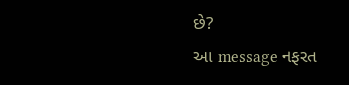છે?
આ message નફરત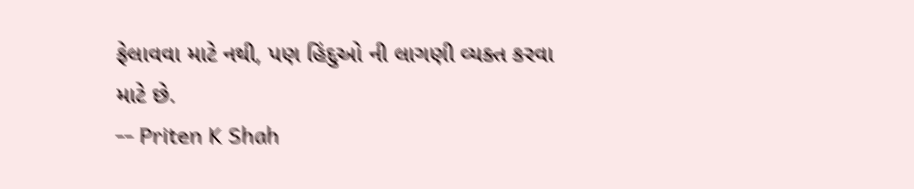ફેલાવવા માટે નથી, પણ હિંદુઓ ની લાગણી વ્યક્ત કરવા માટે છે.
-- Priten K Shah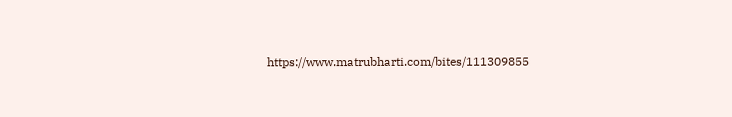https://www.matrubharti.com/bites/111309855